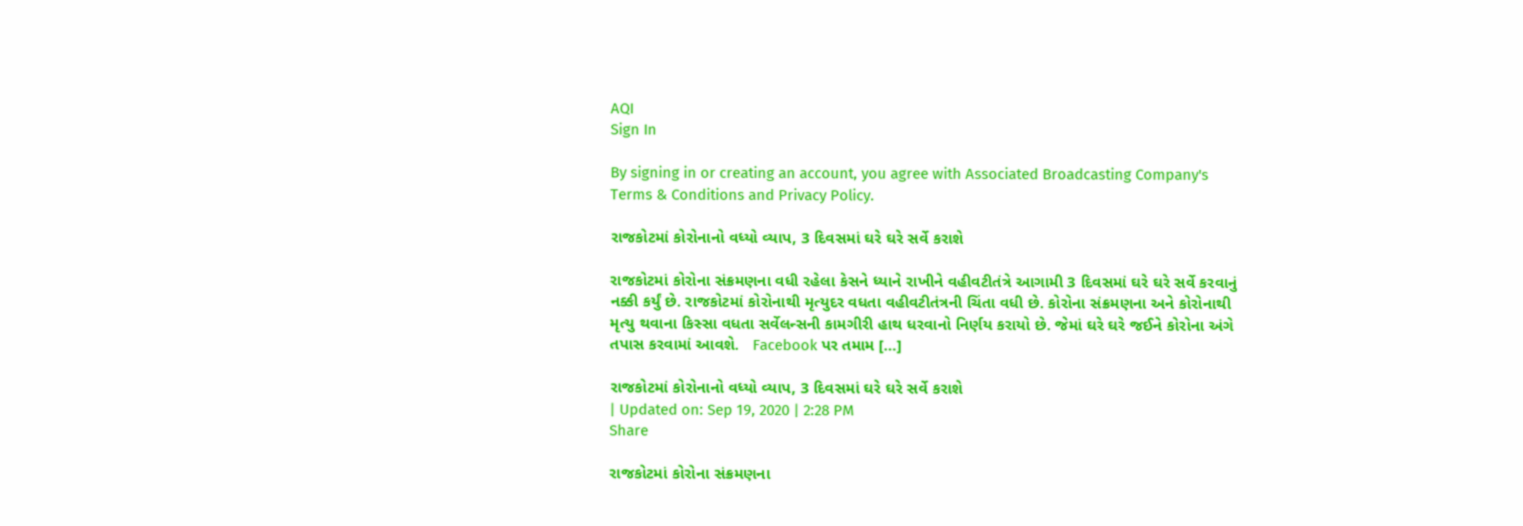AQI
Sign In

By signing in or creating an account, you agree with Associated Broadcasting Company's Terms & Conditions and Privacy Policy.

રાજકોટમાં કોરોનાનો વધ્યો વ્યાપ, 3 દિવસમાં ઘરે ઘરે સર્વે કરાશે

રાજકોટમાં કોરોના સંક્રમણના વધી રહેલા કેસને ધ્યાને રાખીને વહીવટીતંત્રે આગામી 3 દિવસમાં ઘરે ઘરે સર્વે કરવાનું નક્કી કર્યું છે. રાજકોટમાં કોરોનાથી મૃત્યુદર વધતા વહીવટીતંત્રની ચિંતા વધી છે. કોરોના સંક્રમણના અને કોરોનાથી મૃત્યુ થવાના કિસ્સા વધતા સર્વેલન્સની કામગીરી હાથ ધરવાનો નિર્ણય કરાયો છે. જેમાં ઘરે ઘરે જઈને કોરોના અંગે તપાસ કરવામાં આવશે.   Facebook પર તમામ […]

રાજકોટમાં કોરોનાનો વધ્યો વ્યાપ, 3 દિવસમાં ઘરે ઘરે સર્વે કરાશે
| Updated on: Sep 19, 2020 | 2:28 PM
Share

રાજકોટમાં કોરોના સંક્રમણના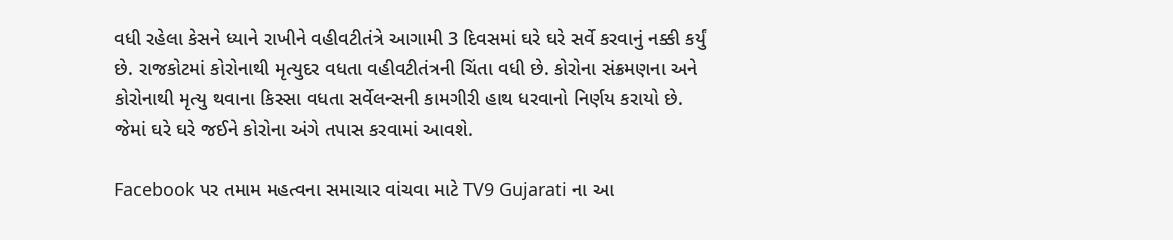વધી રહેલા કેસને ધ્યાને રાખીને વહીવટીતંત્રે આગામી 3 દિવસમાં ઘરે ઘરે સર્વે કરવાનું નક્કી કર્યું છે. રાજકોટમાં કોરોનાથી મૃત્યુદર વધતા વહીવટીતંત્રની ચિંતા વધી છે. કોરોના સંક્રમણના અને કોરોનાથી મૃત્યુ થવાના કિસ્સા વધતા સર્વેલન્સની કામગીરી હાથ ધરવાનો નિર્ણય કરાયો છે. જેમાં ઘરે ઘરે જઈને કોરોના અંગે તપાસ કરવામાં આવશે.

Facebook પર તમામ મહત્વના સમાચાર વાંચવા માટે TV9 Gujarati ના આ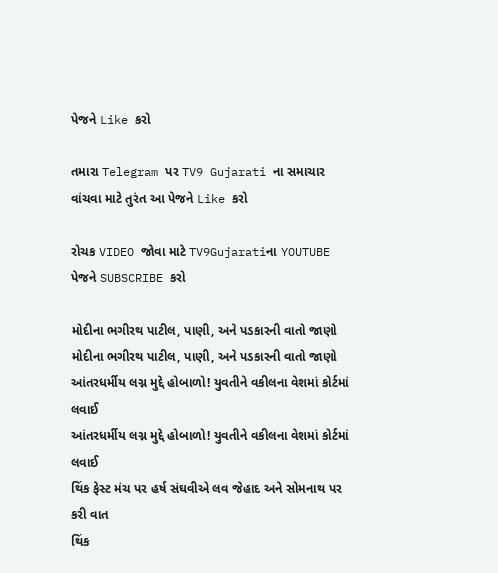પેજને Like કરો

તમારા Telegram પર TV9 Gujarati ના સમાચાર વાંચવા માટે તુરંત આ પેજને Like કરો

રોચક VIDEO જોવા માટે TV9Gujaratiના YOUTUBE પેજને SUBSCRIBE કરો

મોદીના ભગીરથ પાટીલ, પાણી, અને પડકારની વાતો જાણો
મોદીના ભગીરથ પાટીલ, પાણી, અને પડકારની વાતો જાણો
આંતરધર્મીય લગ્ન મુદ્દે હોબાળો! યુવતીને વકીલના વેશમાં કોર્ટમાં લવાઈ
આંતરધર્મીય લગ્ન મુદ્દે હોબાળો! યુવતીને વકીલના વેશમાં કોર્ટમાં લવાઈ
થિંક ફેસ્ટ મંચ પર હર્ષ સંઘવીએ લવ જેહાદ અને સોમનાથ પર કરી વાત
થિંક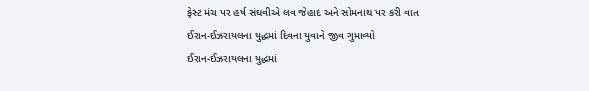ફેસ્ટ મંચ પર હર્ષ સંઘવીએ લવ જેહાદ અને સોમનાથ પર કરી વાત
ઈરાન-ઈઝરાયલના યુદ્ધમાં દિવના યુવાને જીવ ગુમાવ્યો
ઈરાન-ઈઝરાયલના યુદ્ધમાં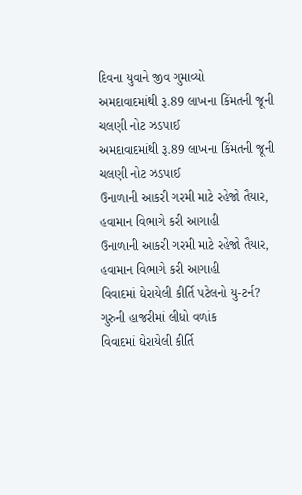દિવના યુવાને જીવ ગુમાવ્યો
અમદાવાદમાંથી રૂ.89 લાખના કિંમતની જૂની ચલણી નોટ ઝડપાઈ
અમદાવાદમાંથી રૂ.89 લાખના કિંમતની જૂની ચલણી નોટ ઝડપાઈ
ઉનાળાની આકરી ગરમી માટે રહેજો તૈયાર, હવામાન વિભાગે કરી આગાહી
ઉનાળાની આકરી ગરમી માટે રહેજો તૈયાર, હવામાન વિભાગે કરી આગાહી
વિવાદમાં ઘેરાયેલી કીર્તિ પટેલનો યુ-ટર્ન? ગુરુની હાજરીમાં લીધો વળાંક
વિવાદમાં ઘેરાયેલી કીર્તિ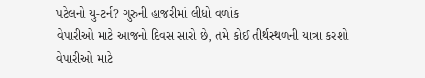પટેલનો યુ-ટર્ન? ગુરુની હાજરીમાં લીધો વળાંક
વેપારીઓ માટે આજનો દિવસ સારો છે, તમે કોઈ તીર્થસ્થળની યાત્રા કરશો
વેપારીઓ માટે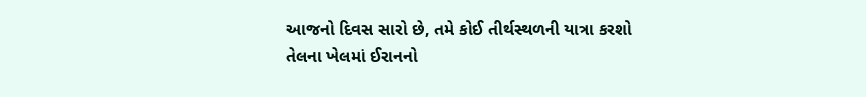આજનો દિવસ સારો છે, તમે કોઈ તીર્થસ્થળની યાત્રા કરશો
તેલના ખેલમાં ઈરાનનો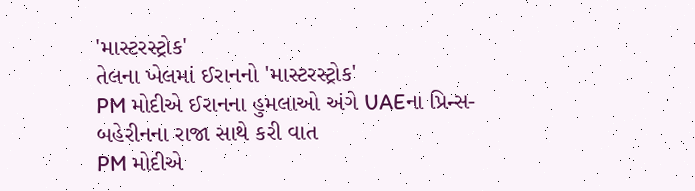'માસ્ટરસ્ટ્રોક'
તેલના ખેલમાં ઈરાનનો 'માસ્ટરસ્ટ્રોક'
PM મોદીએ ઈરાનના હુમલાઓ અંગે UAEના પ્રિન્સ-બહેરીનના રાજા સાથે કરી વાત
PM મોદીએ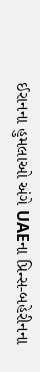ઈરાનના હુમલાઓ અંગે UAEના પ્રિન્સ-બહેરીનના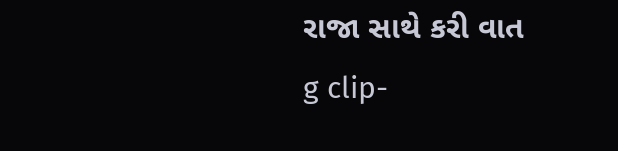રાજા સાથે કરી વાત
g clip-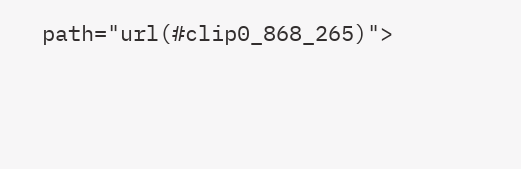path="url(#clip0_868_265)">